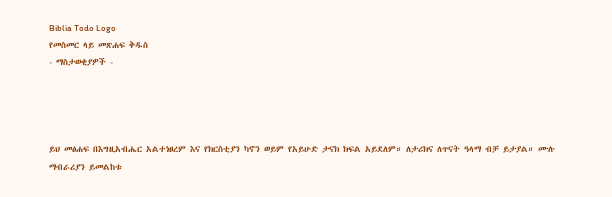Biblia Todo Logo
የመስመር ላይ መጽሐፍ ቅዱስ
- ማስታወቂያዎች -




ይህ መፅሐፍ በእግዚአብሔር አልተነፀረም እና የክርስቲያን ካኖን ወይም የአይሁድ ታናክ ክፍል አይደለም። ለታሪክና ለጥናት ዓላማ ብቻ ይታያል። ሙሉ ማብራሪያን ይመልከቱ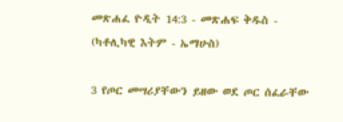መጽሐፈ ዮዲት 14:3 - መጽሐፍ ቅዱስ - (ካቶሊካዊ እትም - ኤማሁስ)

3 የጦር መሣሪያቸውን ይዘው ወደ ጦር ሰፈራቸው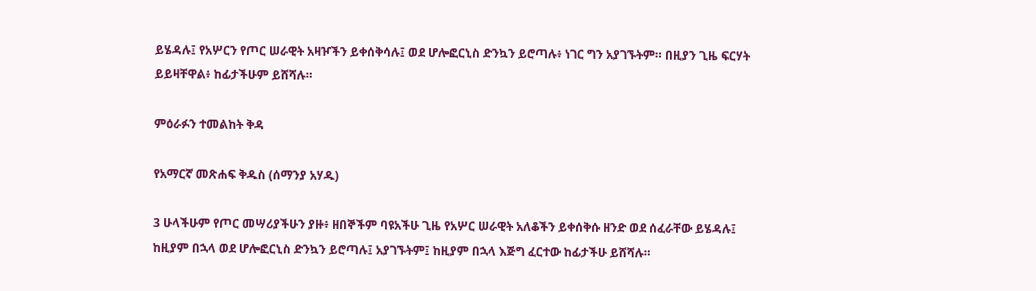ይሄዳሉ፤ የአሦርን የጦር ሠራዊት አዛዦችን ይቀሰቅሳሉ፤ ወደ ሆሎፎርኒስ ድንኳን ይሮጣሉ፥ ነገር ግን አያገኙትም። በዚያን ጊዜ ፍርሃት ይይዛቸዋል፥ ከፊታችሁም ይሸሻሉ።

ምዕራፉን ተመልከት ቅዳ

የአማርኛ መጽሐፍ ቅዱስ (ሰማንያ አሃዱ)

3 ሁላችሁም የጦር መሣሪያችሁን ያዙ፥ ዘበኞችም ባዩአችሁ ጊዜ የአሦር ሠራዊት አለቆችን ይቀሰቅሱ ዘንድ ወደ ሰፈራቸው ይሄዳሉ፤ ከዚያም በኋላ ወደ ሆሎፎርኒስ ድንኳን ይሮጣሉ፤ አያገኙትም፤ ከዚያም በኋላ እጅግ ፈርተው ከፊታችሁ ይሸሻሉ።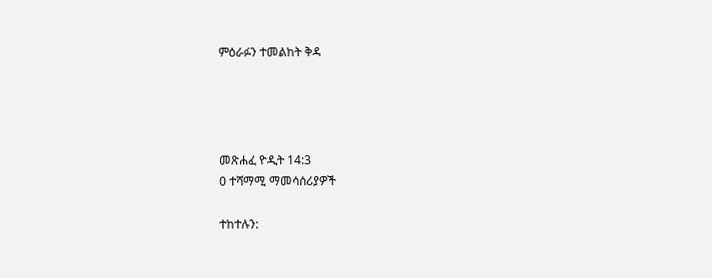ምዕራፉን ተመልከት ቅዳ




መጽሐፈ ዮዲት 14:3
0 ተሻማሚ ማመሳሰሪያዎች

ተከተሉን: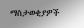ማስታወቂያዎች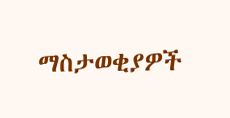ማስታወቂያዎች